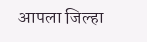आपला जिल्हा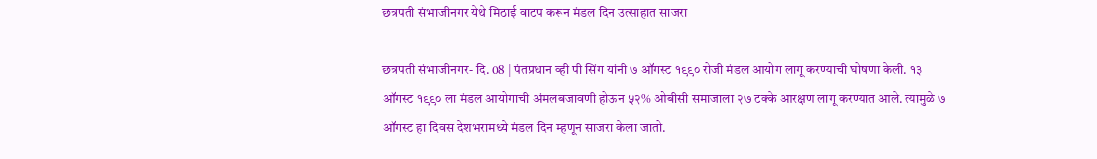छत्रपती संभाजीनगर येथे मिठाई वाटप करून मंडल दिन उत्साहात साजरा

छत्रपती संभाजीनगर- दि. 08 | पंतप्रधान व्ही पी सिंग यांनी ७ ऑगस्ट १९९० रोजी मंडल आयोग लागू करण्याची घोषणा केली. १३ ऑगस्ट १९९० ला मंडल आयोगाची अंमलबजावणी होऊन ५२% ओबीसी समाजाला २७ टक्के आरक्षण लागू करण्यात आले. त्यामुळे ७ ऑगस्ट हा दिवस देशभरामध्ये मंडल दिन म्हणून साजरा केला जातो.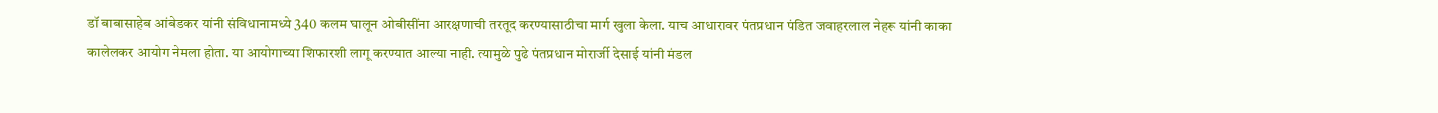डॉ बाबासाहेब आंबेडकर यांनी संविधानामध्ये 340 कलम घालून ओबीसींना आरक्षणाची तरतूद करण्यासाठीचा मार्ग खुला केला. याच आधारावर पंतप्रधान पंडित जवाहरलाल नेहरू यांनी काका कालेलकर आयोग नेमला होता. या आयोगाच्या शिफारशी लागू करण्यात आल्या नाही. त्यामुळे पुढे पंतप्रधान मोरार्जी देसाई यांनी मंडल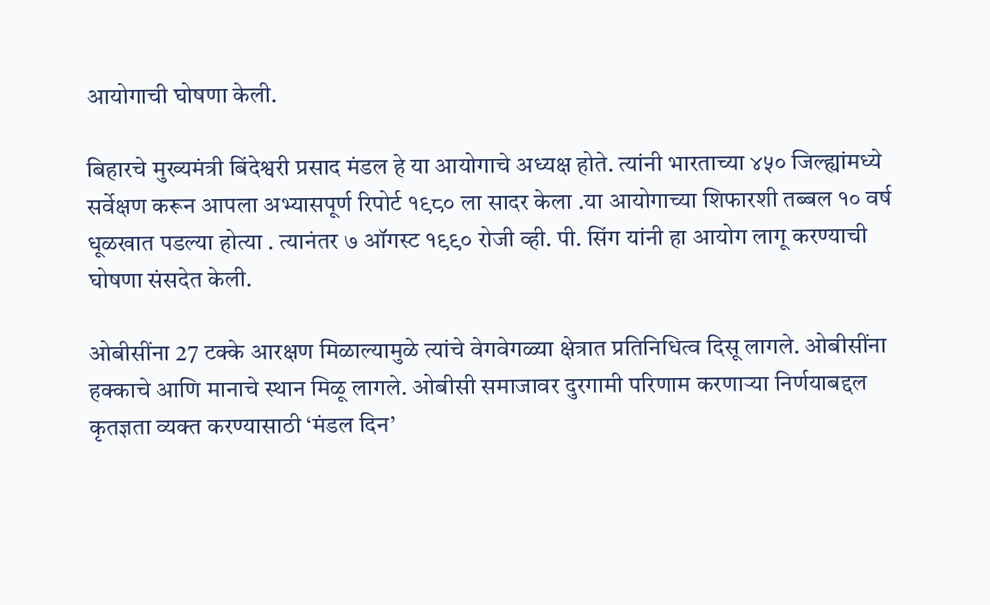आयोगाची घोषणा केली.

बिहारचे मुख्यमंत्री बिंदेश्वरी प्रसाद मंडल हे या आयोगाचे अध्यक्ष होते. त्यांनी भारताच्या ४५० जिल्ह्यांमध्ये सर्वेक्षण करून आपला अभ्यासपूर्ण रिपोर्ट १९८० ला सादर केला .या आयोगाच्या शिफारशी तब्बल १० वर्ष धूळखात पडल्या होत्या . त्यानंतर ७ ऑगस्ट १९९० रोजी व्ही. पी. सिंग यांनी हा आयोग लागू करण्याची घोषणा संसदेत केली.

ओबीसींना 27 टक्के आरक्षण मिळाल्यामुळे त्यांचे वेगवेगळ्या क्षेत्रात प्रतिनिधित्व दिसू लागले. ओबीसींना हक्काचे आणि मानाचे स्थान मिळू लागले. ओबीसी समाजावर दुरगामी परिणाम करणाऱ्या निर्णयाबद्दल कृतज्ञता व्यक्त करण्यासाठी ‘मंडल दिन’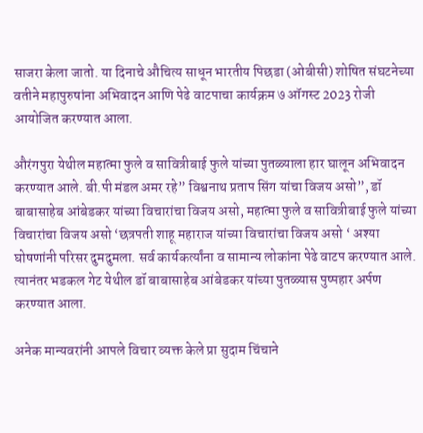साजरा केला जातो. या दिनाचे औचित्य साधून भारतीय पिछडा (ओबीसी) शोषित संघटनेच्या वतीने महापुरुषांना अभिवादन आणि पेढे वाटपाचा कार्यक्रम ७ ऑगस्ट 2023 रोजी आयोजित करण्यात आला.

औरंगपुरा येथील महात्मा फुले व सावित्रीबाई फुले यांच्या पुतळ्याला हार घालून अभिवादन करण्यात आले. बी.पी मंडल अमर रहे” विश्वनाथ प्रताप सिंग यांचा विजय असो”, डॉ बाबासाहेब आंबेडकर यांच्या विचारांचा विजय असो, महात्मा फुले व सावित्रीबाई फुले यांच्या विचारांचा विजय असो ‘छत्रपती शाहू महाराज यांच्या विचारांचा विजय असो ‘ अश्या घोषणांनी परिसर दुमदुमला. सर्व कार्यकर्त्यांना व सामान्य लोकांना पेढे वाटप करण्यात आले. त्यानंतर भडकल गेट येथील डॉ बाबासाहेब आंबेडकर यांच्या पुतळ्यास पुष्पहार अर्पण करण्यात आला.

अनेक मान्यवरांनी आपले विचार व्यक्त केले प्रा सुदाम चिंचाने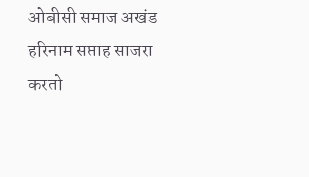ओबीसी समाज अखंड हरिनाम सप्ताह साजरा करतो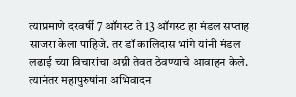त्याप्रमाणे दरवर्षी 7 ऑगस्ट ते 13 ऑगस्ट हा मंडल सप्ताह साजरा केला पाहिजे. तर डॉ कालिदास भांगे यांनी मंडल लढाई च्या विचारांचा अग्नी तेवत ठेवण्याचे आवाहन केले. त्यानंतर महापुरुषांना अभिवादन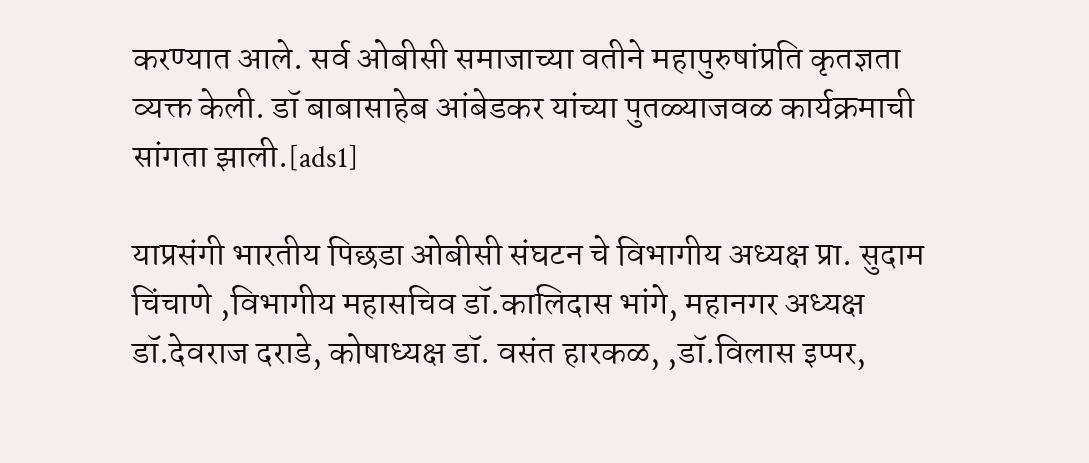करण्यात आले. सर्व ओबीसी समाजाच्या वतीने महापुरुषांप्रति कृतज्ञता व्यक्त केली. डॉ बाबासाहेब आंबेडकर यांच्या पुतळ्याजवळ कार्यक्रमाची सांगता झाली.[ads1]

याप्रसंगी भारतीय पिछडा ओबीसी संघटन चे विभागीय अध्यक्ष प्रा. सुदाम चिंचाणे ,विभागीय महासचिव डॉ.कालिदास भांगे, महानगर अध्यक्ष डॉ.देवराज दराडे, कोषाध्यक्ष डॉ. वसंत हारकळ, ,डॉ.विलास इप्पर,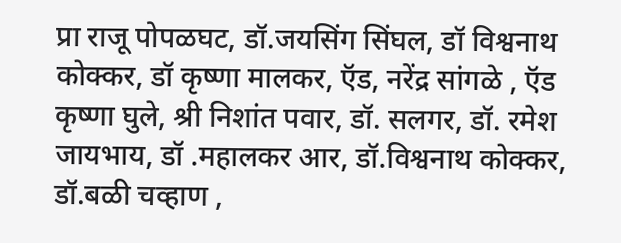प्रा राजू पोपळघट, डॉ.जयसिंग सिंघल, डॉ विश्वनाथ कोक्कर, डॉ कृष्णा मालकर, ऍड, नरेंद्र सांगळे , ऍड कृष्णा घुले, श्री निशांत पवार, डॉ. सलगर, डॉ. रमेश जायभाय, डॉ .महालकर आर, डॉ.विश्वनाथ कोक्कर, डॉ.बळी चव्हाण ,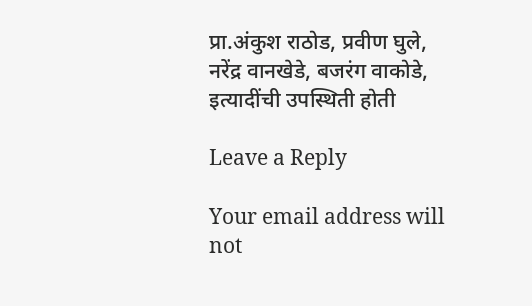प्रा.अंकुश राठोड, प्रवीण घुले, नरेंद्र वानखेडे, बजरंग वाकोडे, इत्यादींची उपस्थिती होती

Leave a Reply

Your email address will not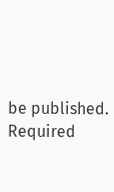be published. Required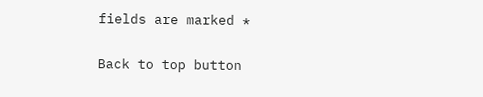fields are marked *

Back to top button